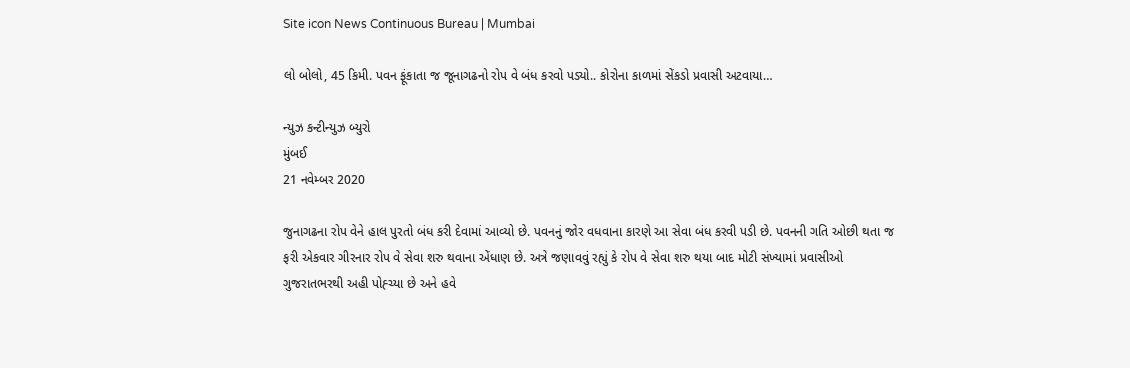Site icon News Continuous Bureau | Mumbai

લો બોલો, 45 કિમી. પવન ફૂંકાતા જ જૂનાગઢનો રોપ વે બંધ કરવો પડ્યો.. કોરોના કાળમાં સેંકડો પ્રવાસી અટવાયા…

ન્યુઝ કન્ટીન્યુઝ બ્યુરો
મુંબઈ
21 નવેમ્બર 2020

જુનાગઢના રોપ વેને હાલ પુરતો બંધ કરી દેવામાં આવ્યો છે. પવનનું જોર વધવાના કારણે આ સેવા બંધ કરવી પડી છે. પવનની ગતિ ઓછી થતા જ ફરી એકવાર ગીરનાર રોપ વે સેવા શરુ થવાના એંધાણ છે. અત્રે જણાવવું રહ્યું કે રોપ વે સેવા શરુ થયા બાદ મોટી સંખ્યામાં પ્રવાસીઓ ગુજરાતભરથી અહી પોહ્ચ્યા છે અને હવે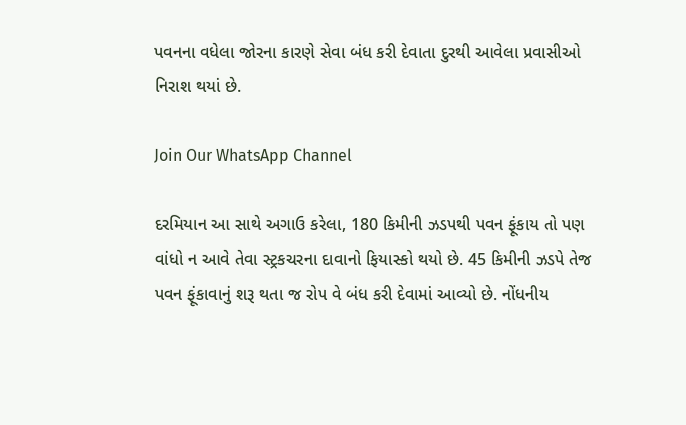પવનના વધેલા જોરના કારણે સેવા બંધ કરી દેવાતા દુરથી આવેલા પ્રવાસીઓ નિરાશ થયાં છે.

Join Our WhatsApp Channel

દરમિયાન આ સાથે અગાઉ કરેલા, 180 કિમીની ઝડપથી પવન ફૂંકાય તો પણ વાંધો ન આવે તેવા સ્ટ્રકચરના દાવાનો ફિયાસ્કો થયો છે. 45 કિમીની ઝડપે તેજ પવન ફૂંકાવાનું શરૂ થતા જ રોપ વે બંધ કરી દેવામાં આવ્યો છે. નોંધનીય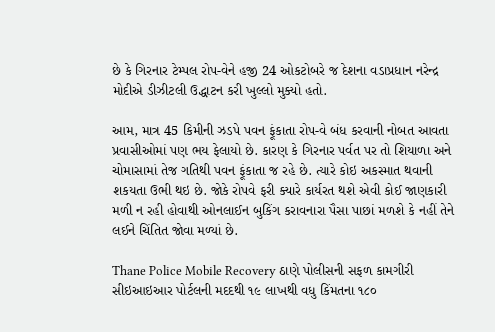છે કે ગિરનાર ટેમ્પલ રોપ-વેને હજી 24 ઓકટોબરે જ દેશના વડાપ્રધાન નરેન્દ્ર મોદીએ ડીઝીટલી ઉદ્ધાટન કરી ખુલ્લો મુક્યો હતો.

આમ, માત્ર 45 કિમીની ઝડપે પવન ફૂંકાતા રોપ-વે બંધ કરવાની નોબત આવતા પ્રવાસીઓમાં પણ ભય ફેલાયો છે. કારણ કે ગિરનાર પર્વત પર તો શિયાળા અને ચોમાસામાં તેજ ગતિથી પવન ફૂંકાતા જ રહે છે. ત્યારે કોઇ અકસ્માત થવાની શકયતા ઉભી થઇ છે. જોકે રોપવે ફરી ક્યારે કાર્યરત થશે એવી કોઈ જાણકારી મળી ન રહી હોવાથી ઓનલાઈન બુકિંગ કરાવનારા પૈસા પાછાં મળશે કે નહીં તેને લઈને ચિંતિત જોવા મળ્યાં છે.

Thane Police Mobile Recovery ઠાણે પોલીસની સફળ કામગીરી સીઇઆઇઆર પોર્ટલની મદદથી ૧૯ લાખથી વધુ કિંમતના ૧૮૦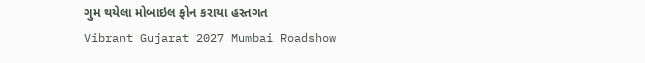ગુમ થયેલા મોબાઇલ ફોન કરાયા હસ્તગત
Vibrant Gujarat 2027 Mumbai Roadshow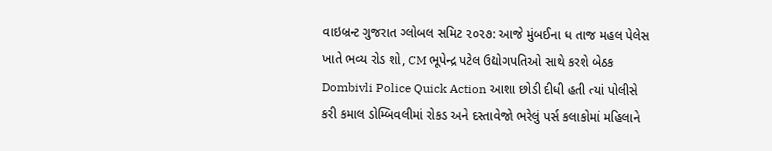વાઇબ્રન્ટ ગુજરાત ગ્લોબલ સમિટ ૨૦૨૭: આજે મુંબઈના ધ તાજ મહલ પેલેસ ખાતે ભવ્ય રોડ શો, CM ભૂપેન્દ્ર પટેલ ઉદ્યોગપતિઓ સાથે કરશે બેઠક
Dombivli Police Quick Action આશા છોડી દીધી હતી ત્યાં પોલીસે કરી કમાલ ડોમ્બિવલીમાં રોકડ અને દસ્તાવેજો ભરેલું પર્સ કલાકોમાં મહિલાને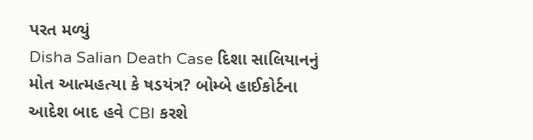પરત મળ્યું
Disha Salian Death Case દિશા સાલિયાનનું મોત આત્મહત્યા કે ષડયંત્ર? બોમ્બે હાઈકોર્ટના આદેશ બાદ હવે CBI કરશે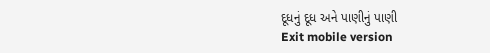દૂધનું દૂધ અને પાણીનું પાણી
Exit mobile version